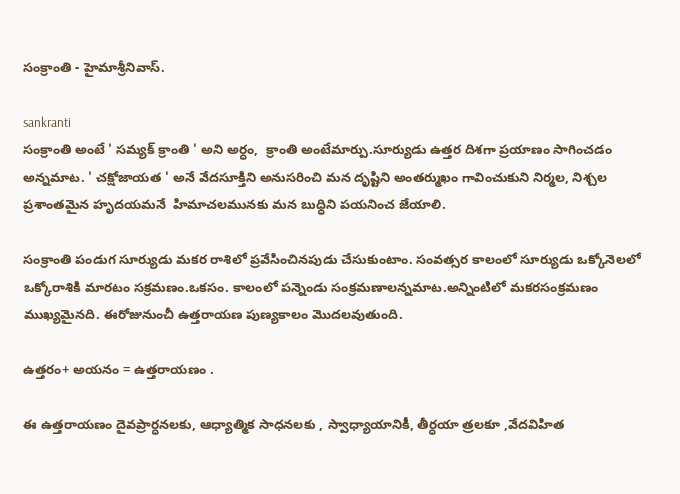సంక్రాంతి - హైమాశ్రీనివాస్.

sankranti
సంక్రాంతి అంటే ' సమ్యక్ క్రాంతి ' అని అర్ధం,  క్రాంతి అంటేమార్పు.సూర్యుడు ఉత్తర దిశగా ప్రయాణం సాగించడం అన్నమాట. ' చక్షోజాయత ' అనే వేదసూక్తిని అనుసరించి మన దృష్టిని అంతర్ముఖం గావించుకుని నిర్మల, నిశ్చల ప్రశాంతమైన హృదయమనే  హిమాచలమునకు మన బుధ్ధిని పయనించ జేయాలి.

సంక్రాంతి పండుగ సూర్యుడు మకర రాశిలో ప్రవేసించినపుడు చేసుకుంటాం. సంవత్సర కాలంలో సూర్యుడు ఒక్కోనెలలో ఒక్కోరాశికి మారటం సక్రమణం.ఒకసం. కాలంలో పన్నెండు సంక్రమణాలన్నమాట.అన్నింటిలో మకరసంక్రమణం ముఖ్యమైనది. ఈరోజునుంచీ ఉత్తరాయణ పుణ్యకాలం మొదలవుతుంది.

ఉత్తరం+ అయనం = ఉత్తరాయణం .

ఈ ఉత్తరాయణం దైవప్రార్ధనలకు, ఆధ్యాత్మిక సాధనలకు , స్వాధ్యాయానికీ, తీర్ధయా త్రలకూ ,వేదవిహిత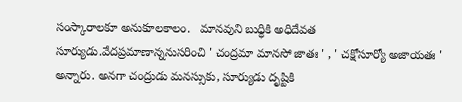సంస్కారాలకూ అనుకూలకాలం.   మానవుని బుధ్ధికి అధిదేవత  సూర్యుడు.వేదప్రమాణాన్ననుసరించి ' చంద్రమా మానసో జాతః ' , ' చక్షోసూర్యో అజాయతః ' అన్నారు. అనగా చంద్రుడు మనస్సుకు, సూర్యుడు దృష్టికి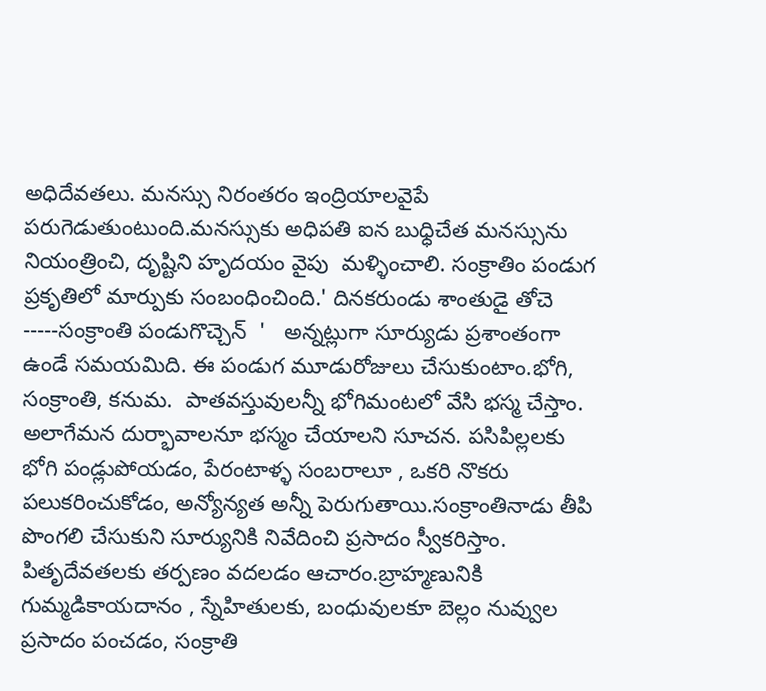అధిదేవతలు. మనస్సు నిరంతరం ఇంద్రియాలవైపే పరుగెడుతుంటుంది.మనస్సుకు అధిపతి ఐన బుధ్ధిచేత మనస్సును నియంత్రించి, దృష్టిని హృదయం వైపు  మళ్ళించాలి. సంక్రాతిం పండుగ ప్రకృతిలో మార్పుకు సంబంధించింది.' దినకరుండు శాంతుడై తోచె -----సంక్రాంతి పండుగొచ్చెన్  '   అన్నట్లుగా సూర్యుడు ప్రశాంతంగా ఉండే సమయమిది. ఈ పండుగ మూడురోజులు చేసుకుంటాం.భోగి, సంక్రాంతి, కనుమ.  పాతవస్తువులన్నీ భోగిమంటలో వేసి భస్మ చేస్తాం. అలాగేమన దుర్భావాలనూ భస్మం చేయాలని సూచన. పసిపిల్లలకు భోగి పండ్లుపోయడం, పేరంటాళ్ళ సంబరాలూ , ఒకరి నొకరు పలుకరించుకోడం, అన్యోన్యత అన్నీ పెరుగుతాయి.సంక్రాంతినాడు తీపి పొంగలి చేసుకుని సూర్యునికి నివేదించి ప్రసాదం స్వీకరిస్తాం.   పితృదేవతలకు తర్పణం వదలడం ఆచారం.బ్రాహ్మణునికి గుమ్మడికాయదానం , స్నేహితులకు, బంధువులకూ బెల్లం నువ్వుల ప్రసాదం పంచడం, సంక్రాతి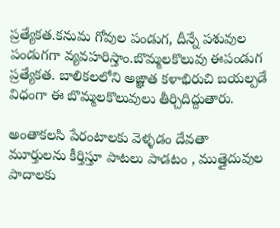ప్రత్యేకత.కనుమ గోవుల పండుగ, దీన్నే పశువుల పండుగగా వ్యవహరిస్తాం.బొమ్మలకొలువు ఈపండుగ ప్రత్యేకత. బాలికలలోని అఙ్ఞాత కళాభిరుచి బయల్పడే విధంగా ఈ బొమ్మలకొలువులు తీర్చిదిద్దుతారు.

అంతాకలసి పేరంటాలకు వెళ్ళడం దేవతా మూర్తులను కీర్తిస్తూ పాటలు పాడటం , ముత్తైదువుల పాదాలకు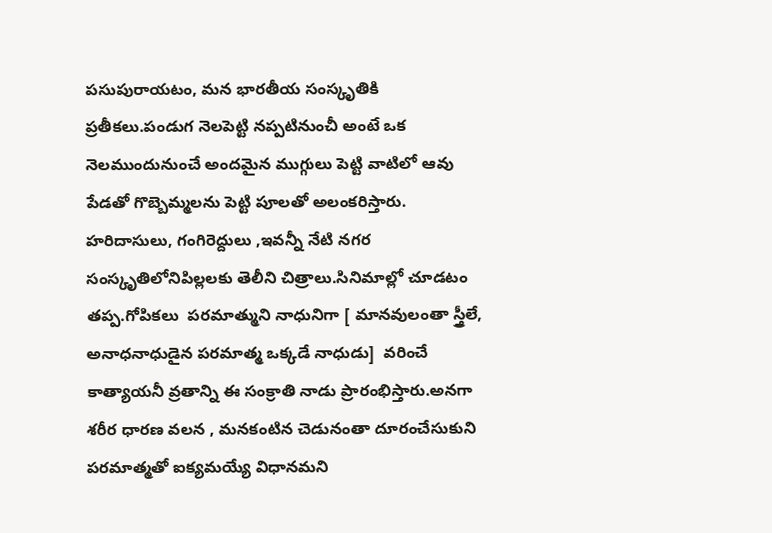పసుపురాయటం, మన భారతీయ సంస్కృతికి ప్రతీకలు.పండుగ నెలపెట్టి నప్పటినుంచీ అంటే ఒక నెలముందునుంచే అందమైన ముగ్గులు పెట్టి వాటిలో ఆవు పేడతో గొబ్బెమ్మలను పెట్టి పూలతో అలంకరిస్తారు. హరిదాసులు, గంగిరెద్దులు ,ఇవన్నీ నేటి నగర సంస్కృతిలోనిపిల్లలకు తెలీని చిత్రాలు.సినిమాల్లో చూడటం తప్ప.గోపికలు  పరమాత్ముని నాధునిగా [ మానవులంతా స్త్రీలే, అనాధనాధుడైన పరమాత్మ ఒక్కడే నాధుడు]  వరించే కాత్యాయనీ వ్రతాన్ని ఈ సంక్రాతి నాడు ప్రారంభిస్తారు.అనగా శరీర ధారణ వలన , మనకంటిన చెడునంతా దూరంచేసుకుని పరమాత్మతో ఐక్యమయ్యే విధానమని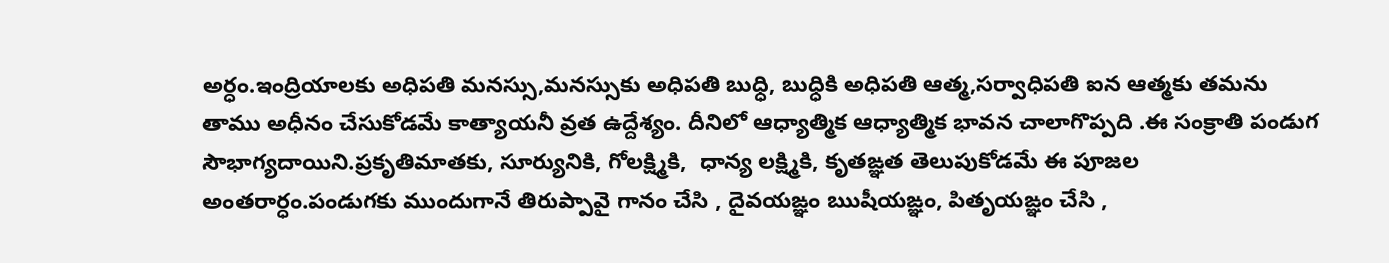అర్ధం.ఇంద్రియాలకు అధిపతి మనస్సు,మనస్సుకు అధిపతి బుధ్ధి, బుధ్ధికి అధిపతి ఆత్మ,సర్వాధిపతి ఐన ఆత్మకు తమను తాము అధీనం చేసుకోడమే కాత్యాయనీ వ్రత ఉద్దేశ్యం. దీనిలో ఆధ్యాత్మిక ఆధ్యాత్మిక భావన చాలాగొప్పది .ఈ సంక్రాతి పండుగ సౌభాగ్యదాయిని.ప్రకృతిమాతకు, సూర్యునికి, గోలక్ష్మికి,  ధాన్య లక్ష్మికి, కృతఙ్ఞత తెలుపుకోడమే ఈ పూజల అంతరార్ధం.పండుగకు ముందుగానే తిరుప్పావై గానం చేసి , దైవయఙ్ఞం ఋషీయఙ్ఞం, పితృయఙ్ఞం చేసి ,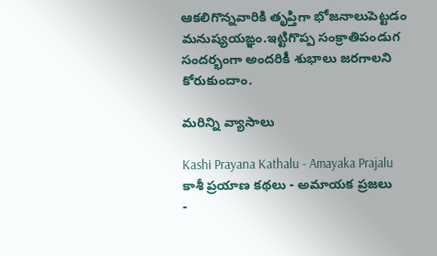ఆకలిగొన్నవారికి తృప్తిగా భోజనాలుపెట్టడం మనుష్యయఙ్ఞం.ఇట్టిగొప్ప సంక్రాతిపండుగ సందర్భంగా అందరికీ శుభాలు జరగాలని కోరుకుందాం.

మరిన్ని వ్యాసాలు

Kashi Prayana Kathalu - Amayaka Prajalu
కాశీ ప్రయాణ కథలు - అమాయక ప్రజలు
-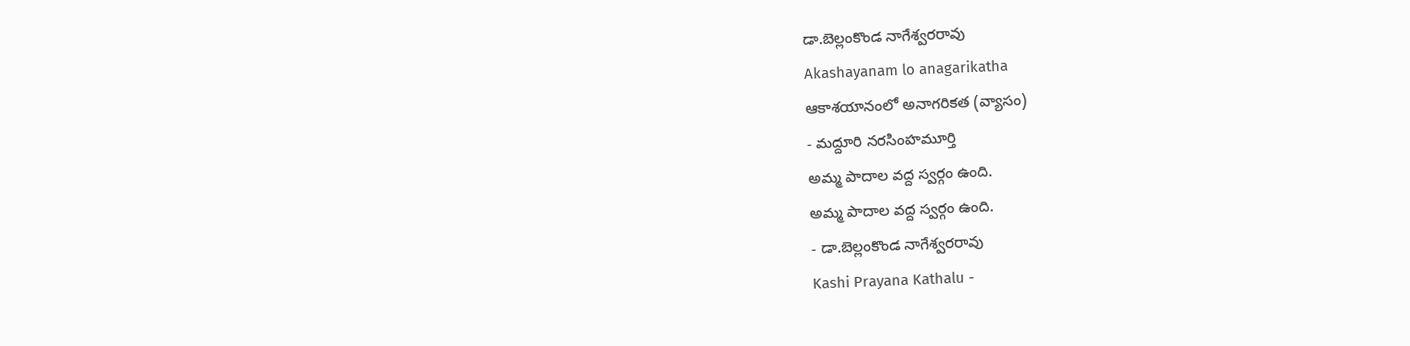డా.బెల్లంకొండ నాగేశ్వరరావు
Akashayanam lo anagarikatha
ఆకాశయానంలో అనాగరికత (వ్యాసం)
- మద్దూరి నరసింహమూర్తి
అమ్మ పాదాల వద్ద స్వర్గం ఉంది.
అమ్మ పాదాల వద్ద స్వర్గం ఉంది.
- డా.బెల్లంకొండ నాగేశ్వరరావు
Kashi Prayana Kathalu -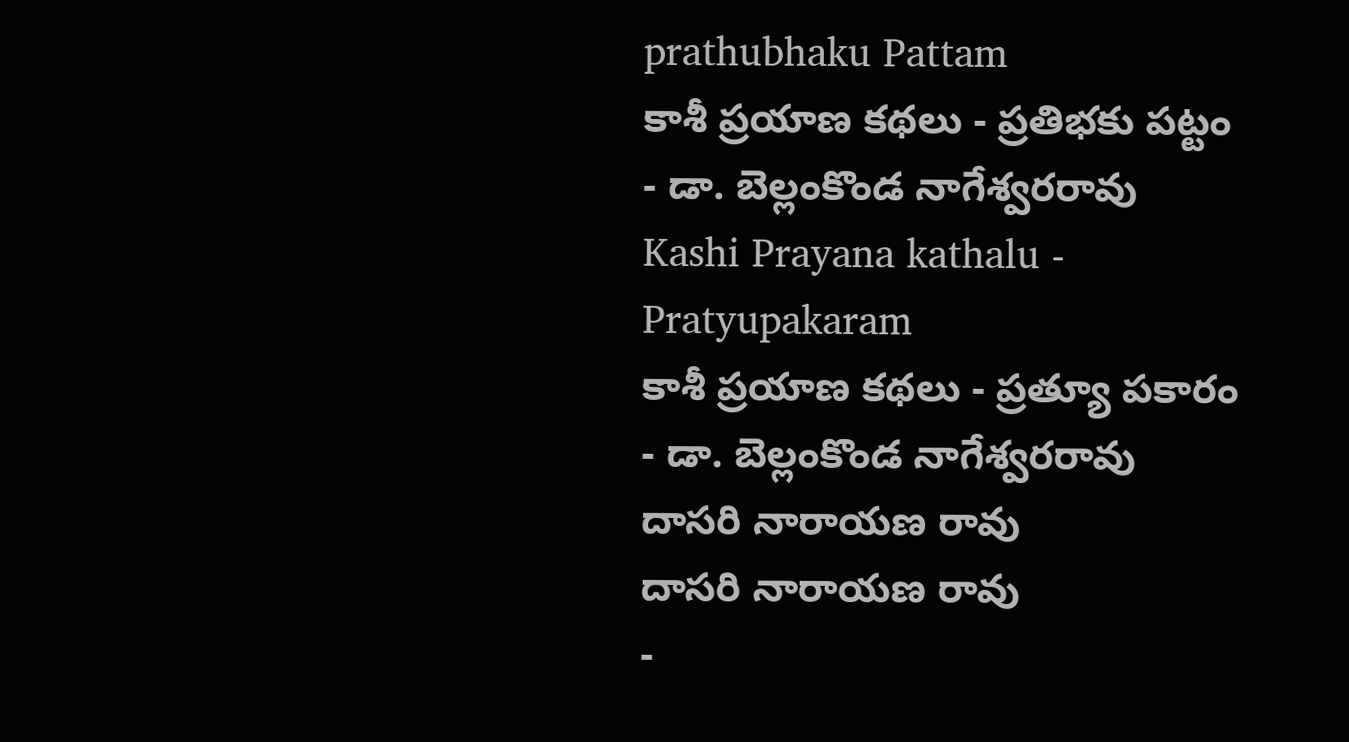prathubhaku Pattam
కాశీ ప్రయాణ కథలు - ప్రతిభకు పట్టం
- డా. బెల్లంకొండ నాగేశ్వరరావు
Kashi Prayana kathalu - Pratyupakaram
కాశీ ప్రయాణ కథలు - ప్రత్యూ పకారం
- డా. బెల్లంకొండ నాగేశ్వరరావు
దాసరి నారాయణ రావు
దాసరి నారాయణ రావు
-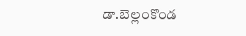డా.బెల్లంకొండ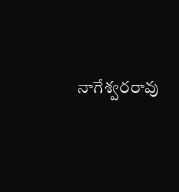నాగేశ్వరరావు